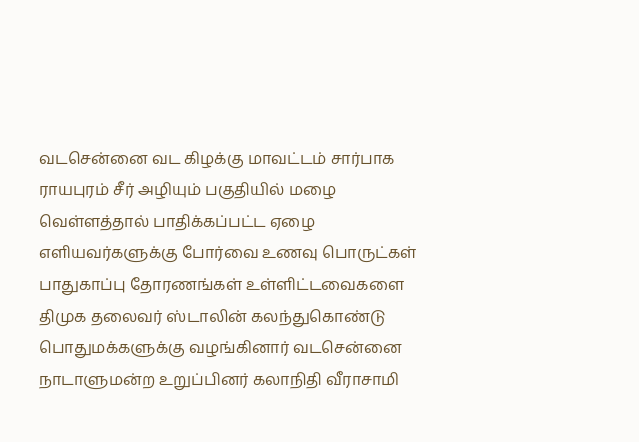வடசென்னை வட கிழக்கு மாவட்டம் சார்பாக ராயபுரம் சீர் அழியும் பகுதியில் மழை வெள்ளத்தால் பாதிக்கப்பட்ட ஏழை எளியவர்களுக்கு போர்வை உணவு பொருட்கள் பாதுகாப்பு தோரணங்கள் உள்ளிட்டவைகளை திமுக தலைவர் ஸ்டாலின் கலந்துகொண்டு பொதுமக்களுக்கு வழங்கினார் வடசென்னை நாடாளுமன்ற உறுப்பினர் கலாநிதி வீராசாமி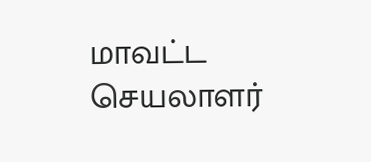மாவட்ட செயலாளர்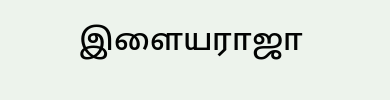இளையராஜா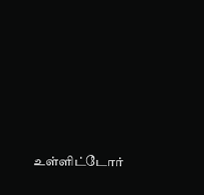உள்ளிட்டோர்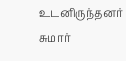உடனிருந்தனர் சுமார்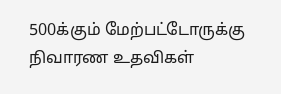500க்கும் மேற்பட்டோருக்கு நிவாரண உதவிகள்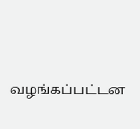வழங்கப்பட்டன